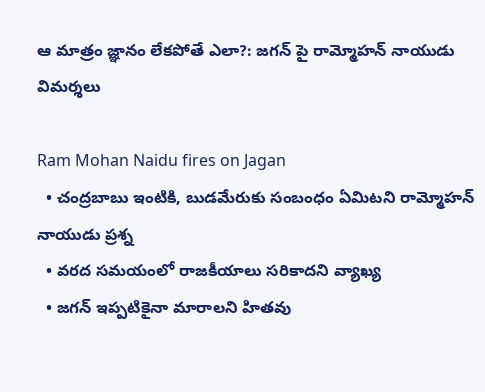ఆ మాత్రం జ్ఞానం లేకపోతే ఎలా?: జగన్ పై రామ్మోహన్ నాయుడు విమర్శలు

Ram Mohan Naidu fires on Jagan
  • చంద్రబాబు ఇంటికి, బుడమేరుకు సంబంధం ఏమిటని రామ్మోహన్ నాయుడు ప్రశ్న
  • వరద సమయంలో రాజకీయాలు సరికాదని వ్యాఖ్య
  • జగన్ ఇప్పటికైనా మారాలని హితవు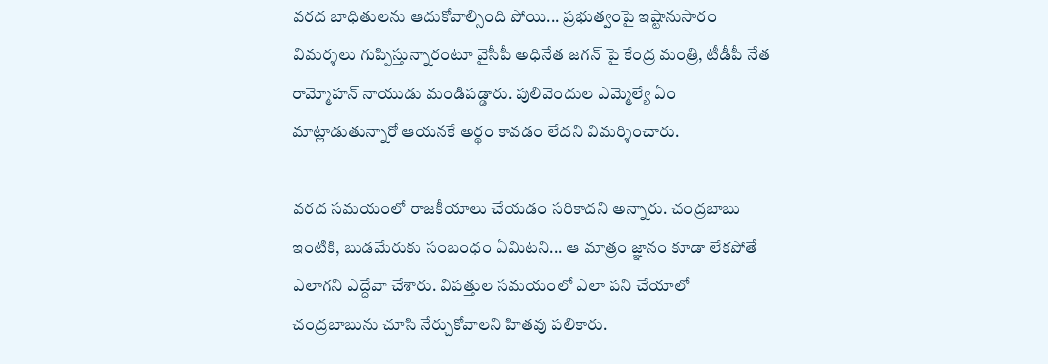వరద బాధితులను ఆదుకోవాల్సింది పోయి... ప్రభుత్వంపై ఇష్టానుసారం విమర్శలు గుప్పిస్తున్నారంటూ వైసీపీ అధినేత జగన్ పై కేంద్ర మంత్రి, టీడీపీ నేత రామ్మోహన్ నాయుడు మండిపడ్డారు. పులివెందుల ఎమ్మెల్యే ఏం మాట్లాడుతున్నారో ఆయనకే అర్థం కావడం లేదని విమర్శించారు.

వరద సమయంలో రాజకీయాలు చేయడం సరికాదని అన్నారు. చంద్రబాబు ఇంటికి, బుడమేరుకు సంబంధం ఏమిటని... ఆ మాత్రం జ్ఞానం కూడా లేకపోతే ఎలాగని ఎద్దేవా చేశారు. విపత్తుల సమయంలో ఎలా పని చేయాలో చంద్రబాబును చూసి నేర్చుకోవాలని హితవు పలికారు.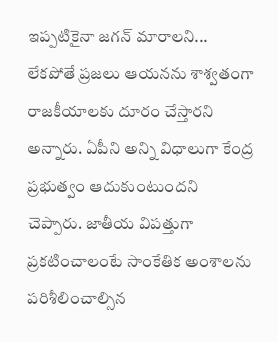ఇప్పటికైనా జగన్ మారాలని... లేకపోతే ప్రజలు ఆయనను శాశ్వతంగా రాజకీయాలకు దూరం చేస్తారని అన్నారు. ఏపీని అన్ని విధాలుగా కేంద్ర ప్రభుత్వం ఆదుకుంటుందని చెప్పారు. జాతీయ విపత్తుగా ప్రకటించాలంటే సాంకేతిక అంశాలను పరిశీలించాల్సిన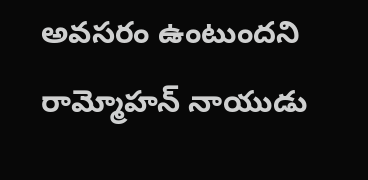అవసరం ఉంటుందని రామ్మోహన్ నాయుడు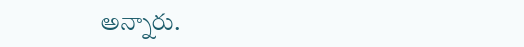అన్నారు.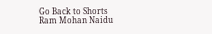Go Back to Shorts
Ram Mohan Naidu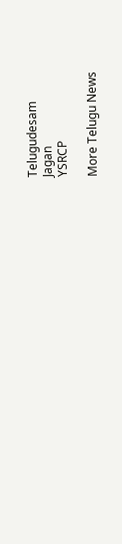Telugudesam
Jagan
YSRCP

More Telugu News